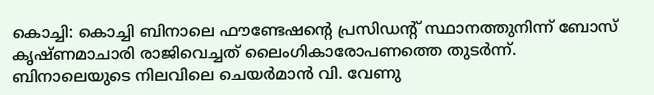കൊച്ചി: കൊച്ചി ബിനാലെ ഫൗണ്ടേഷന്റെ പ്രസിഡന്റ് സ്ഥാനത്തുനിന്ന് ബോസ് കൃഷ്ണമാചാരി രാജിവെച്ചത് ലൈംഗികാരോപണത്തെ തുടർന്ന്. ബിനാലെയുടെ നിലവിലെ ചെയർമാൻ വി. വേണു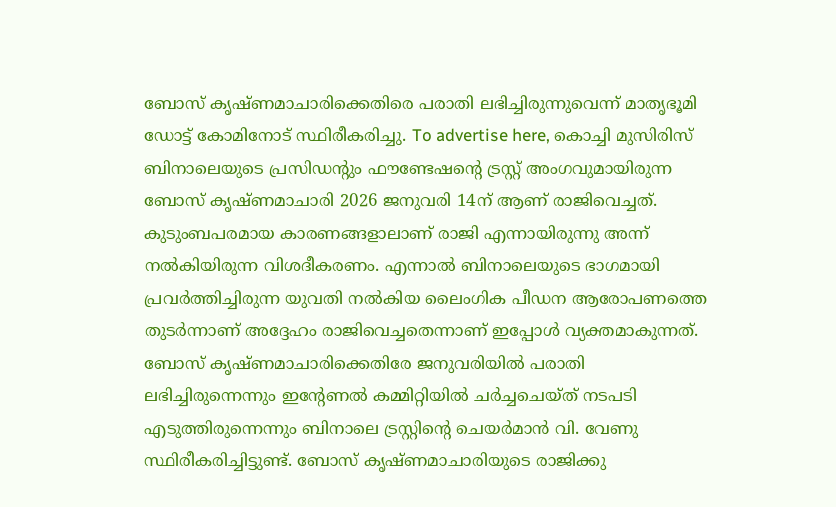ബോസ് കൃഷ്ണമാചാരിക്കെതിരെ പരാതി ലഭിച്ചിരുന്നുവെന്ന് മാതൃഭൂമി ഡോട്ട് കോമിനോട് സ്ഥിരീകരിച്ചു. To advertise here, കൊച്ചി മുസിരിസ് ബിനാലെയുടെ പ്രസിഡന്റും ഫൗണ്ടേഷന്റെ ട്രസ്റ്റ് അംഗവുമായിരുന്ന ബോസ് കൃഷ്ണമാചാരി 2026 ജനുവരി 14ന് ആണ് രാജിവെച്ചത്. കുടുംബപരമായ കാരണങ്ങളാലാണ് രാജി എന്നായിരുന്നു അന്ന് നൽകിയിരുന്ന വിശദീകരണം. എന്നാൽ ബിനാലെയുടെ ഭാഗമായി പ്രവർത്തിച്ചിരുന്ന യുവതി നൽകിയ ലൈംഗിക പീഡന ആരോപണത്തെ തുടർന്നാണ് അദ്ദേഹം രാജിവെച്ചതെന്നാണ് ഇപ്പോൾ വ്യക്തമാകുന്നത്. ബോസ് കൃഷ്ണമാചാരിക്കെതിരേ ജനുവരിയിൽ പരാതി ലഭിച്ചിരുന്നെന്നും ഇന്റേണൽ കമ്മിറ്റിയിൽ ചർച്ചചെയ്ത് നടപടി എടുത്തിരുന്നെന്നും ബിനാലെ ട്രസ്റ്റിന്റെ ചെയർമാൻ വി. വേണു സ്ഥിരീകരിച്ചിട്ടുണ്ട്. ബോസ് കൃഷ്ണമാചാരിയുടെ രാജിക്കു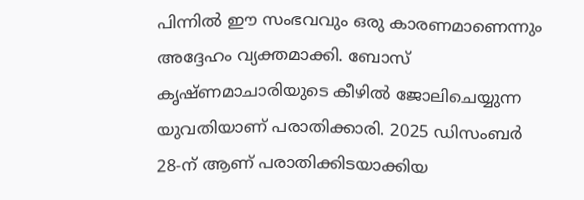പിന്നിൽ ഈ സംഭവവും ഒരു കാരണമാണെന്നും അദ്ദേഹം വ്യക്തമാക്കി. ബോസ് കൃഷ്ണമാചാരിയുടെ കീഴിൽ ജോലിചെയ്യുന്ന യുവതിയാണ് പരാതിക്കാരി. 2025 ഡിസംബർ 28-ന് ആണ് പരാതിക്കിടയാക്കിയ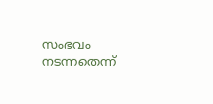സംഭവം നടന്നതെന്ന്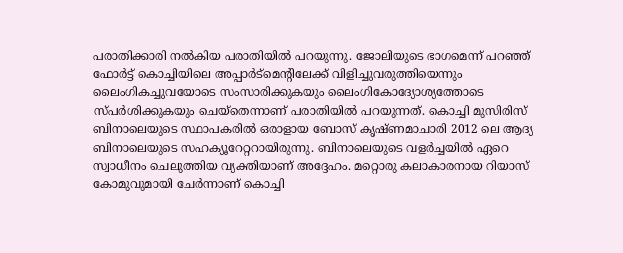പരാതിക്കാരി നൽകിയ പരാതിയിൽ പറയുന്നു. ജോലിയുടെ ഭാഗമെന്ന് പറഞ്ഞ് ഫോർട്ട് കൊച്ചിയിലെ അപ്പാർട്മെന്റിലേക്ക് വിളിച്ചുവരുത്തിയെന്നും ലൈംഗികച്ചുവയോടെ സംസാരിക്കുകയും ലൈംഗികോദ്യോശ്യത്തോടെ സ്പർശിക്കുകയും ചെയ്തെന്നാണ് പരാതിയിൽ പറയുന്നത്. കൊച്ചി മുസിരിസ് ബിനാലെയുടെ സ്ഥാപകരിൽ ഒരാളായ ബോസ് കൃഷ്ണമാചാരി 2012 ലെ ആദ്യ ബിനാലെയുടെ സഹക്യൂറേറ്ററായിരുന്നു. ബിനാലെയുടെ വളർച്ചയിൽ ഏറെ സ്വാധീനം ചെലുത്തിയ വ്യക്തിയാണ് അദ്ദേഹം. മറ്റൊരു കലാകാരനായ റിയാസ് കോമുവുമായി ചേർന്നാണ് കൊച്ചി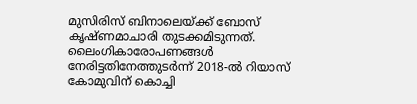മുസിരിസ് ബിനാലെയ്ക്ക് ബോസ് കൃഷ്ണമാചാരി തുടക്കമിടുന്നത്. ലൈംഗികാരോപണങ്ങൾ നേരിട്ടതിനേത്തുടർന്ന് 2018-ൽ റിയാസ് കോമുവിന് കൊച്ചി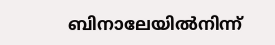ബിനാലേയിൽനിന്ന്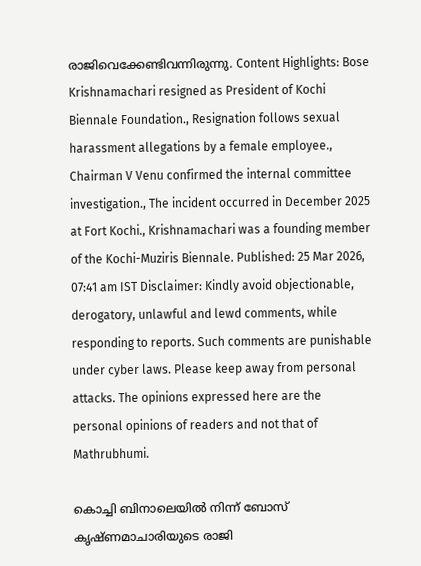രാജിവെക്കേണ്ടിവന്നിരുന്നു. Content Highlights: Bose Krishnamachari resigned as President of Kochi Biennale Foundation., Resignation follows sexual harassment allegations by a female employee., Chairman V Venu confirmed the internal committee investigation., The incident occurred in December 2025 at Fort Kochi., Krishnamachari was a founding member of the Kochi-Muziris Biennale. Published: 25 Mar 2026, 07:41 am IST Disclaimer: Kindly avoid objectionable, derogatory, unlawful and lewd comments, while responding to reports. Such comments are punishable under cyber laws. Please keep away from personal attacks. The opinions expressed here are the personal opinions of readers and not that of Mathrubhumi.

കൊച്ചി ബിനാലെയിൽ നിന്ന് ബോസ് കൃഷ്ണമാചാരിയുടെ രാജി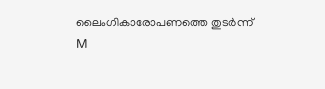ലൈംഗികാരോപണത്തെ തുടർന്ന്
M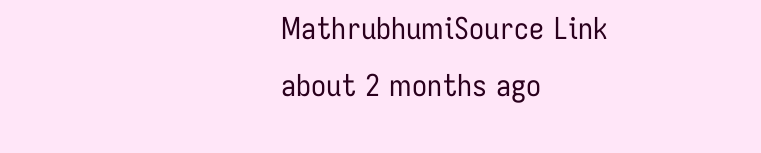MathrubhumiSource Link
about 2 months ago